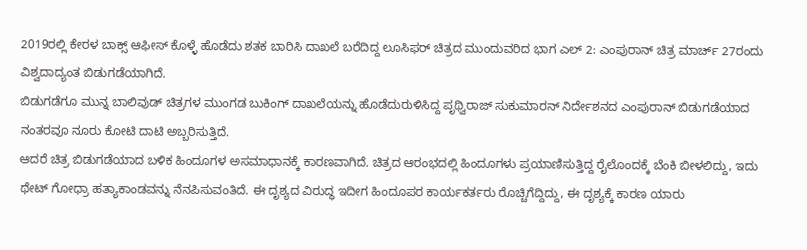2019ರಲ್ಲಿ ಕೇರಳ ಬಾಕ್ಸ್ ಆಫೀಸ್ ಕೊಳ್ಳೆ ಹೊಡೆದು ಶತಕ ಬಾರಿಸಿ ದಾಖಲೆ ಬರೆದಿದ್ದ ಲೂಸಿಫರ್ ಚಿತ್ರದ ಮುಂದುವರಿದ ಭಾಗ ಎಲ್ 2: ಎಂಪುರಾನ್ ಚಿತ್ರ ಮಾರ್ಚ್ 27ರಂದು ವಿಶ್ವದಾದ್ಯಂತ ಬಿಡುಗಡೆಯಾಗಿದೆ.
ಬಿಡುಗಡೆಗೂ ಮುನ್ನ ಬಾಲಿವುಡ್ ಚಿತ್ರಗಳ ಮುಂಗಡ ಬುಕಿಂಗ್ ದಾಖಲೆಯನ್ನು ಹೊಡೆದುರುಳಿಸಿದ್ದ ಪೃಥ್ವಿರಾಜ್ ಸುಕುಮಾರನ್ ನಿರ್ದೇಶನದ ಎಂಪುರಾನ್ ಬಿಡುಗಡೆಯಾದ ನಂತರವೂ ನೂರು ಕೋಟಿ ದಾಟಿ ಅಬ್ಬರಿಸುತ್ತಿದೆ.
ಆದರೆ ಚಿತ್ರ ಬಿಡುಗಡೆಯಾದ ಬಳಿಕ ಹಿಂದೂಗಳ ಅಸಮಾಧಾನಕ್ಕೆ ಕಾರಣವಾಗಿದೆ. ಚಿತ್ರದ ಆರಂಭದಲ್ಲಿ ಹಿಂದೂಗಳು ಪ್ರಯಾಣಿಸುತ್ತಿದ್ದ ರೈಲೊಂದಕ್ಕೆ ಬೆಂಕಿ ಬೀಳಲಿದ್ದು, ಇದು ಥೇಟ್ ಗೋಧ್ರಾ ಹತ್ಯಾಕಾಂಡವನ್ನು ನೆನಪಿಸುವಂತಿದೆ. ಈ ದೃಶ್ಯದ ವಿರುದ್ಧ ಇದೀಗ ಹಿಂದೂಪರ ಕಾರ್ಯಕರ್ತರು ರೊಚ್ಚಿಗೆದ್ದಿದ್ದು, ಈ ದೃಶ್ಯಕ್ಕೆ ಕಾರಣ ಯಾರು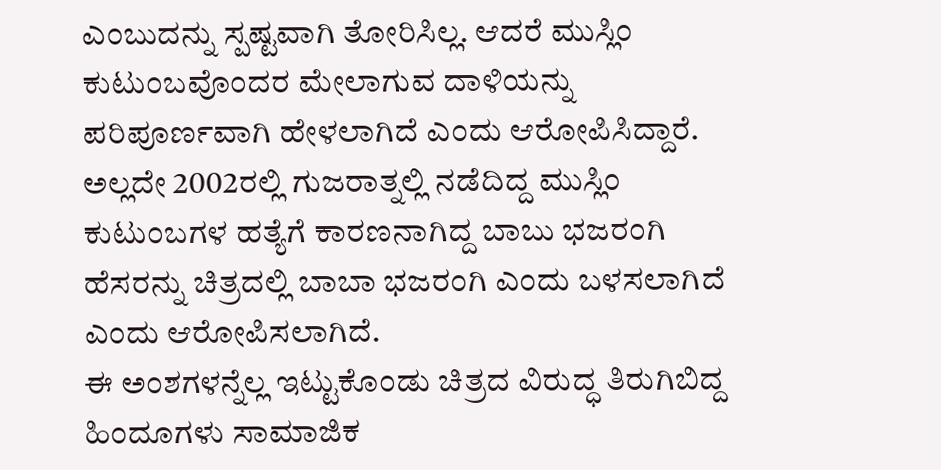ಎಂಬುದನ್ನು ಸ್ಪಷ್ಟವಾಗಿ ತೋರಿಸಿಲ್ಲ. ಆದರೆ ಮುಸ್ಲಿಂ ಕುಟುಂಬವೊಂದರ ಮೇಲಾಗುವ ದಾಳಿಯನ್ನು ಪರಿಪೂರ್ಣವಾಗಿ ಹೇಳಲಾಗಿದೆ ಎಂದು ಆರೋಪಿಸಿದ್ದಾರೆ.
ಅಲ್ಲದೇ 2002ರಲ್ಲಿ ಗುಜರಾತ್ನಲ್ಲಿ ನಡೆದಿದ್ದ ಮುಸ್ಲಿಂ ಕುಟುಂಬಗಳ ಹತ್ಯೆಗೆ ಕಾರಣನಾಗಿದ್ದ ಬಾಬು ಭಜರಂಗಿ ಹೆಸರನ್ನು ಚಿತ್ರದಲ್ಲಿ ಬಾಬಾ ಭಜರಂಗಿ ಎಂದು ಬಳಸಲಾಗಿದೆ ಎಂದು ಆರೋಪಿಸಲಾಗಿದೆ.
ಈ ಅಂಶಗಳನ್ನೆಲ್ಲ ಇಟ್ಟುಕೊಂಡು ಚಿತ್ರದ ವಿರುದ್ಧ ತಿರುಗಿಬಿದ್ದ ಹಿಂದೂಗಳು ಸಾಮಾಜಿಕ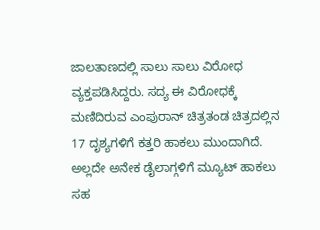ಜಾಲತಾಣದಲ್ಲಿ ಸಾಲು ಸಾಲು ವಿರೋಧ ವ್ಯಕ್ತಪಡಿಸಿದ್ದರು. ಸದ್ಯ ಈ ವಿರೋಧಕ್ಕೆ ಮಣಿದಿರುವ ಎಂಪುರಾನ್ ಚಿತ್ರತಂಡ ಚಿತ್ರದಲ್ಲಿನ 17 ದೃಶ್ಯಗಳಿಗೆ ಕತ್ತರಿ ಹಾಕಲು ಮುಂದಾಗಿದೆ. ಅಲ್ಲದೇ ಅನೇಕ ಡೈಲಾಗ್ಗಳಿಗೆ ಮ್ಯೂಟ್ ಹಾಕಲು ಸಹ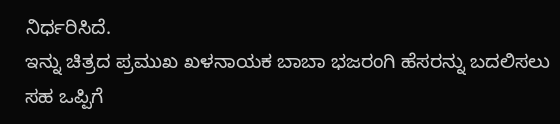ನಿರ್ಧರಿಸಿದೆ.
ಇನ್ನು ಚಿತ್ರದ ಪ್ರಮುಖ ಖಳನಾಯಕ ಬಾಬಾ ಭಜರಂಗಿ ಹೆಸರನ್ನು ಬದಲಿಸಲು ಸಹ ಒಪ್ಪಿಗೆ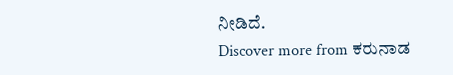ನೀಡಿದೆ.
Discover more from ಕರುನಾಡ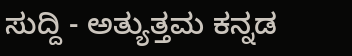ಸುದ್ದಿ - ಅತ್ಯುತ್ತಮ ಕನ್ನಡ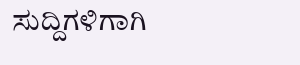ಸುದ್ದಿಗಳಿಗಾಗಿ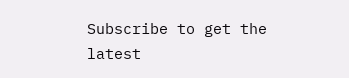Subscribe to get the latest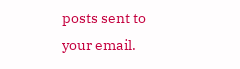posts sent to your email.